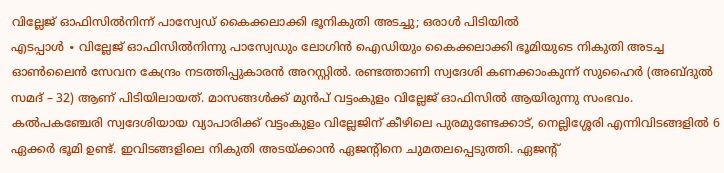വില്ലേജ് ഓഫിസിൽനിന്ന് പാസ്വേഡ് കൈക്കലാക്കി ഭൂനികുതി അടച്ചു; ഒരാൾ പിടിയിൽ
എടപ്പാൾ ∙ വില്ലേജ് ഓഫിസിൽനിന്നു പാസ്വേഡും ലോഗിൻ ഐഡിയും കൈക്കലാക്കി ഭൂമിയുടെ നികുതി അടച്ച ഓൺലൈൻ സേവന കേന്ദ്രം നടത്തിപ്പുകാരൻ അറസ്റ്റിൽ. രണ്ടത്താണി സ്വദേശി കണക്കാംകുന്ന് സുഹൈർ (അബ്ദുൽ സമദ് – 32) ആണ് പിടിയിലായത്. മാസങ്ങൾക്ക് മുൻപ് വട്ടംകുളം വില്ലേജ് ഓഫിസിൽ ആയിരുന്നു സംഭവം. കൽപകഞ്ചേരി സ്വദേശിയായ വ്യാപാരിക്ക് വട്ടംകുളം വില്ലേജിന് കീഴിലെ പുരമുണ്ടേക്കാട്, നെല്ലിശ്ശേരി എന്നിവിടങ്ങളിൽ 6 ഏക്കർ ഭൂമി ഉണ്ട്. ഇവിടങ്ങളിലെ നികുതി അടയ്ക്കാൻ ഏജന്റിനെ ചുമതലപ്പെടുത്തി. ഏജന്റ്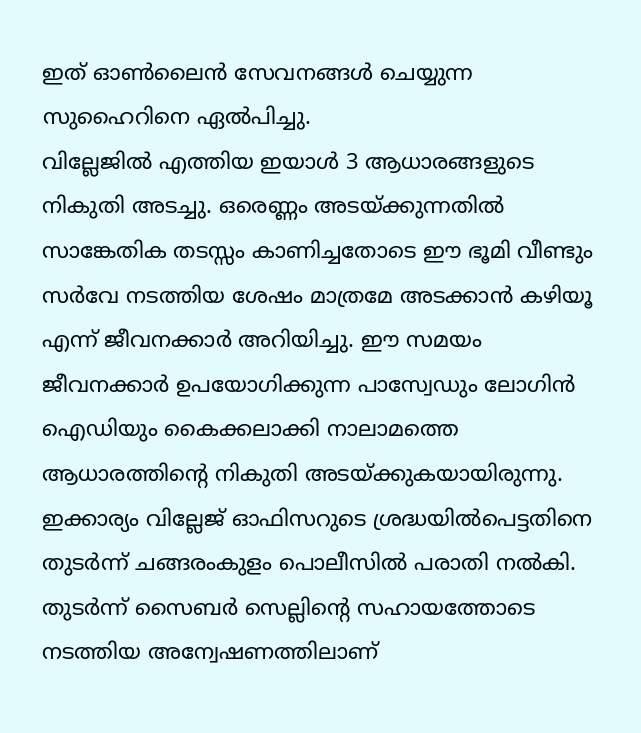ഇത് ഓൺലൈൻ സേവനങ്ങൾ ചെയ്യുന്ന സുഹൈറിനെ ഏൽപിച്ചു.
വില്ലേജിൽ എത്തിയ ഇയാൾ 3 ആധാരങ്ങളുടെ നികുതി അടച്ചു. ഒരെണ്ണം അടയ്ക്കുന്നതിൽ സാങ്കേതിക തടസ്സം കാണിച്ചതോടെ ഈ ഭൂമി വീണ്ടും സർവേ നടത്തിയ ശേഷം മാത്രമേ അടക്കാൻ കഴിയൂ എന്ന് ജീവനക്കാർ അറിയിച്ചു. ഈ സമയം ജീവനക്കാർ ഉപയോഗിക്കുന്ന പാസ്വേഡും ലോഗിൻ ഐഡിയും കൈക്കലാക്കി നാലാമത്തെ ആധാരത്തിന്റെ നികുതി അടയ്ക്കുകയായിരുന്നു. ഇക്കാര്യം വില്ലേജ് ഓഫിസറുടെ ശ്രദ്ധയിൽപെട്ടതിനെ തുടർന്ന് ചങ്ങരംകുളം പൊലീസിൽ പരാതി നൽകി.
തുടർന്ന് സൈബർ സെല്ലിന്റെ സഹായത്തോടെ നടത്തിയ അന്വേഷണത്തിലാണ്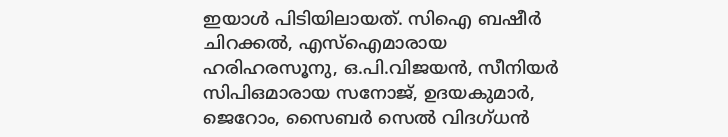ഇയാൾ പിടിയിലായത്. സിഐ ബഷീർ ചിറക്കൽ, എസ്ഐമാരായ ഹരിഹരസൂനു, ഒ.പി.വിജയൻ, സീനിയർ സിപിഒമാരായ സനോജ്, ഉദയകുമാർ, ജെറോം, സൈബർ സെൽ വിദഗ്ധൻ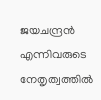ജയചന്ദ്രൻ എന്നിവരുടെ നേതൃത്വത്തിൽ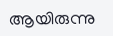ആയിരുന്നു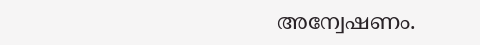അന്വേഷണം.